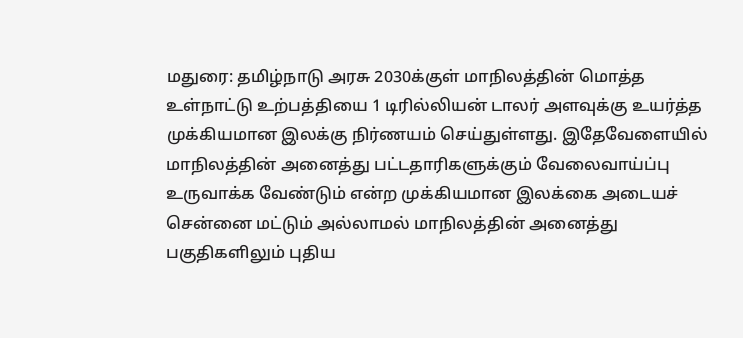மதுரை: தமிழ்நாடு அரசு 2030க்குள் மாநிலத்தின் மொத்த உள்நாட்டு உற்பத்தியை 1 டிரில்லியன் டாலர் அளவுக்கு உயர்த்த முக்கியமான இலக்கு நிர்ணயம் செய்துள்ளது. இதேவேளையில் மாநிலத்தின் அனைத்து பட்டதாரிகளுக்கும் வேலைவாய்ப்பு உருவாக்க வேண்டும் என்ற முக்கியமான இலக்கை அடையச் சென்னை மட்டும் அல்லாமல் மாநிலத்தின் அனைத்து பகுதிகளிலும் புதிய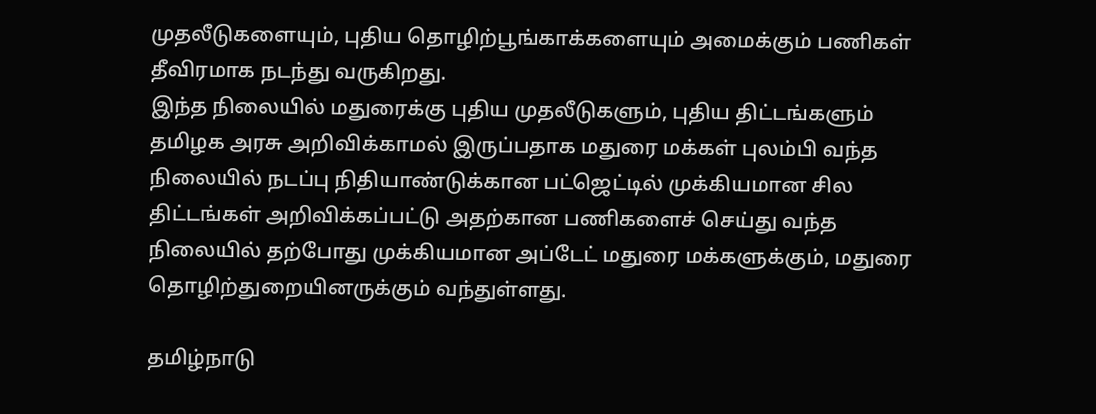முதலீடுகளையும், புதிய தொழிற்பூங்காக்களையும் அமைக்கும் பணிகள் தீவிரமாக நடந்து வருகிறது.
இந்த நிலையில் மதுரைக்கு புதிய முதலீடுகளும், புதிய திட்டங்களும் தமிழக அரசு அறிவிக்காமல் இருப்பதாக மதுரை மக்கள் புலம்பி வந்த நிலையில் நடப்பு நிதியாண்டுக்கான பட்ஜெட்டில் முக்கியமான சில திட்டங்கள் அறிவிக்கப்பட்டு அதற்கான பணிகளைச் செய்து வந்த நிலையில் தற்போது முக்கியமான அப்டேட் மதுரை மக்களுக்கும், மதுரை தொழிற்துறையினருக்கும் வந்துள்ளது.

தமிழ்நாடு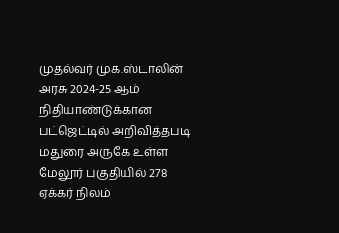முதல்வர் முக.ஸ்டாலின் அரசு 2024-25 ஆம் நிதியாண்டுக்கான பட்ஜெட்டில் அறிவித்தபடி மதுரை அருகே உள்ள மேலூர் பகுதியில் 278 ஏக்கர் நிலம்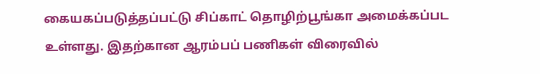கையகப்படுத்தப்பட்டு சிப்காட் தொழிற்பூங்கா அமைக்கப்பட உள்ளது. இதற்கான ஆரம்பப் பணிகள் விரைவில்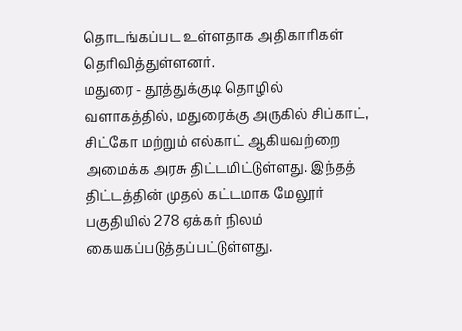தொடங்கப்பட உள்ளதாக அதிகாரிகள் தெரிவித்துள்ளனர்.
மதுரை - தூத்துக்குடி தொழில் வளாகத்தில், மதுரைக்கு அருகில் சிப்காட், சிட்கோ மற்றும் எல்காட் ஆகியவற்றை அமைக்க அரசு திட்டமிட்டுள்ளது. இந்தத் திட்டத்தின் முதல் கட்டமாக மேலூர் பகுதியில் 278 ஏக்கர் நிலம் கையகப்படுத்தப்பட்டுள்ளது.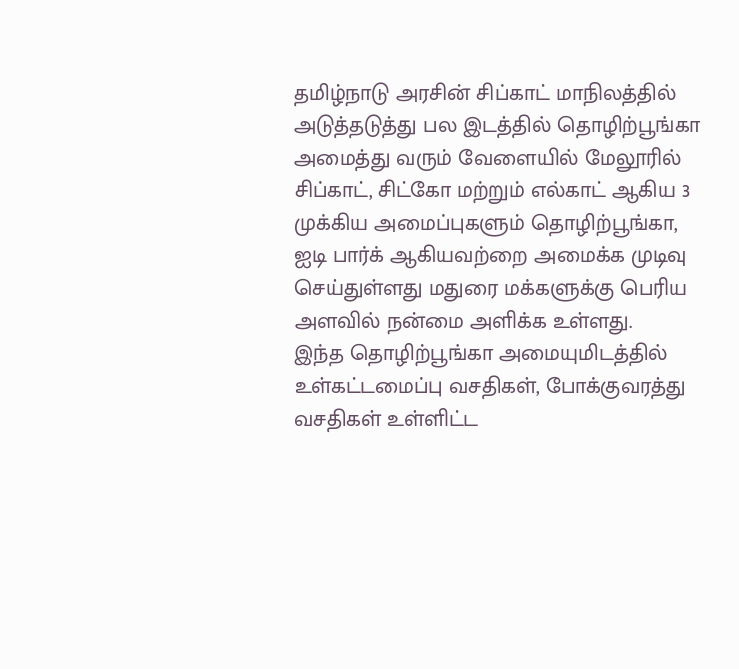தமிழ்நாடு அரசின் சிப்காட் மாநிலத்தில் அடுத்தடுத்து பல இடத்தில் தொழிற்பூங்கா அமைத்து வரும் வேளையில் மேலூரில் சிப்காட், சிட்கோ மற்றும் எல்காட் ஆகிய 3 முக்கிய அமைப்புகளும் தொழிற்பூங்கா, ஐடி பார்க் ஆகியவற்றை அமைக்க முடிவு செய்துள்ளது மதுரை மக்களுக்கு பெரிய அளவில் நன்மை அளிக்க உள்ளது.
இந்த தொழிற்பூங்கா அமையுமிடத்தில் உள்கட்டமைப்பு வசதிகள், போக்குவரத்து வசதிகள் உள்ளிட்ட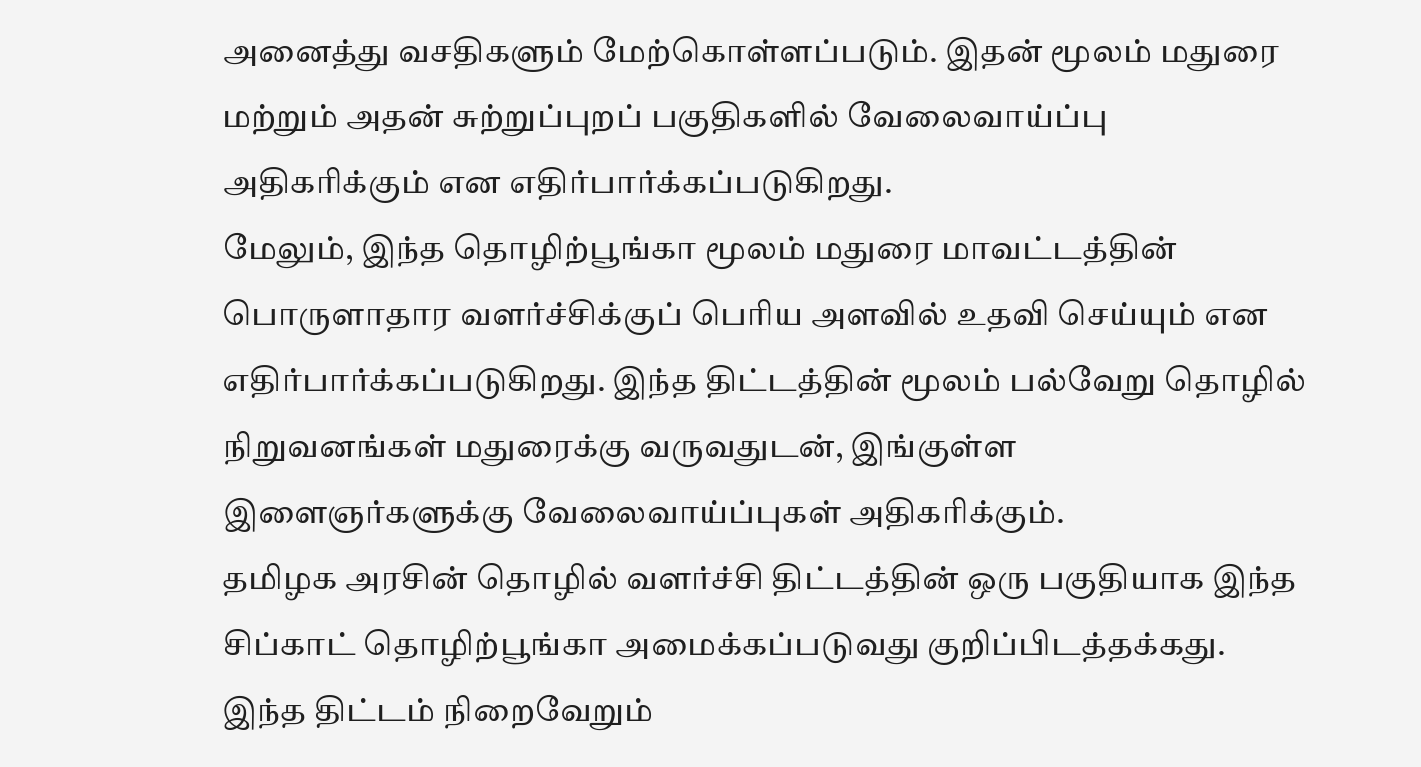அனைத்து வசதிகளும் மேற்கொள்ளப்படும். இதன் மூலம் மதுரை மற்றும் அதன் சுற்றுப்புறப் பகுதிகளில் வேலைவாய்ப்பு அதிகரிக்கும் என எதிர்பார்க்கப்படுகிறது.
மேலும், இந்த தொழிற்பூங்கா மூலம் மதுரை மாவட்டத்தின் பொருளாதார வளர்ச்சிக்குப் பெரிய அளவில் உதவி செய்யும் என எதிர்பார்க்கப்படுகிறது. இந்த திட்டத்தின் மூலம் பல்வேறு தொழில் நிறுவனங்கள் மதுரைக்கு வருவதுடன், இங்குள்ள இளைஞர்களுக்கு வேலைவாய்ப்புகள் அதிகரிக்கும்.
தமிழக அரசின் தொழில் வளர்ச்சி திட்டத்தின் ஒரு பகுதியாக இந்த சிப்காட் தொழிற்பூங்கா அமைக்கப்படுவது குறிப்பிடத்தக்கது. இந்த திட்டம் நிறைவேறும்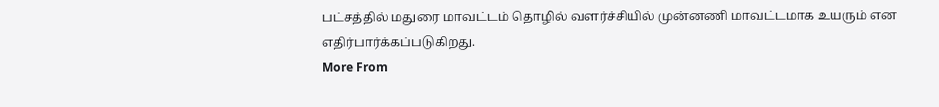பட்சத்தில் மதுரை மாவட்டம் தொழில் வளர்ச்சியில் முன்னணி மாவட்டமாக உயரும் என எதிர்பார்க்கப்படுகிறது.
More From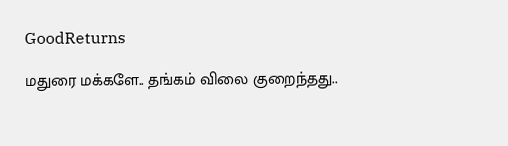GoodReturns

மதுரை மக்களே.. தங்கம் விலை குறைந்தது..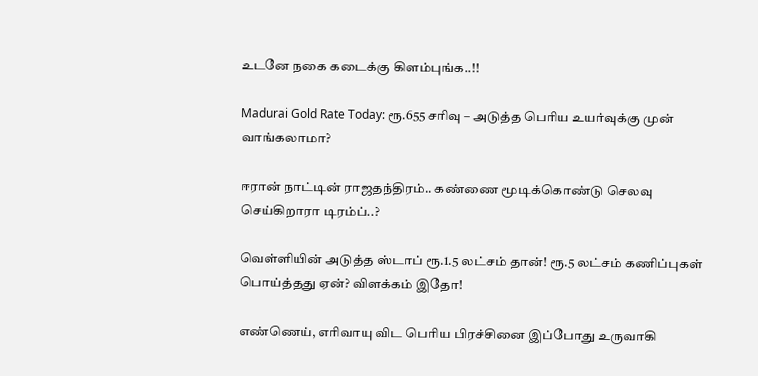உடனே நகை கடைக்கு கிளம்புங்க..!!

Madurai Gold Rate Today: ரூ.655 சரிவு – அடுத்த பெரிய உயர்வுக்கு முன் வாங்கலாமா?

ஈரான் நாட்டின் ராஜதந்திரம்.. கண்ணை மூடிக்கொண்டு செலவு செய்கிறாரா டிரம்ப்..?

வெள்ளியின் அடுத்த ஸ்டாப் ரூ.1.5 லட்சம் தான்! ரூ.5 லட்சம் கணிப்புகள் பொய்த்தது ஏன்? விளக்கம் இதோ!

எண்ணெய், எரிவாயு விட பெரிய பிரச்சினை இப்போது உருவாகி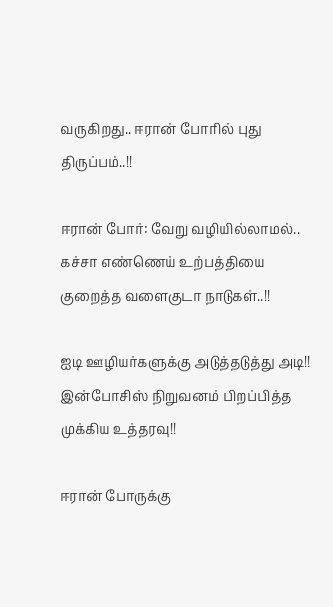வருகிறது.. ஈரான் போரில் புது திருப்பம்..!!

ஈரான் போர்: வேறு வழியில்லாமல்.. கச்சா எண்ணெய் உற்பத்தியை குறைத்த வளைகுடா நாடுகள்..!!

ஐடி ஊழியர்களுக்கு அடுத்தடுத்து அடி!! இன்போசிஸ் நிறுவனம் பிறப்பித்த முக்கிய உத்தரவு!!

ஈரான் போருக்கு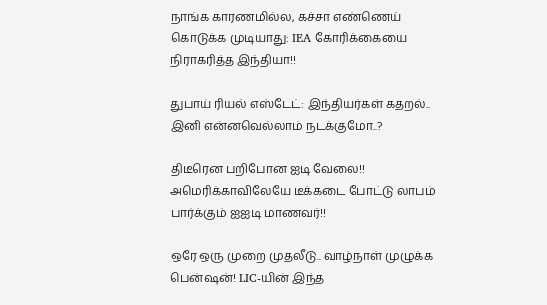நாங்க காரணமில்ல, கச்சா எண்ணெய் கொடுக்க முடியாது: IEA கோரிக்கையை நிராகரித்த இந்தியா!!

துபாய் ரியல் எஸ்டேட்: இந்தியர்கள் கதறல்.. இனி என்னவெல்லாம் நடக்குமோ..?

திடீரென பறிபோன ஐடி வேலை!! அமெரிக்காவிலேயே டீக்கடை போட்டு லாபம் பார்க்கும் ஐஐடி மாணவர்!!

ஒரே ஒரு முறை முதலீடு.. வாழ்நாள் முழுக்க பென்ஷன்! LIC-யின் இந்த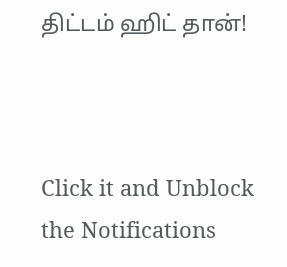திட்டம் ஹிட் தான்!



Click it and Unblock the Notifications